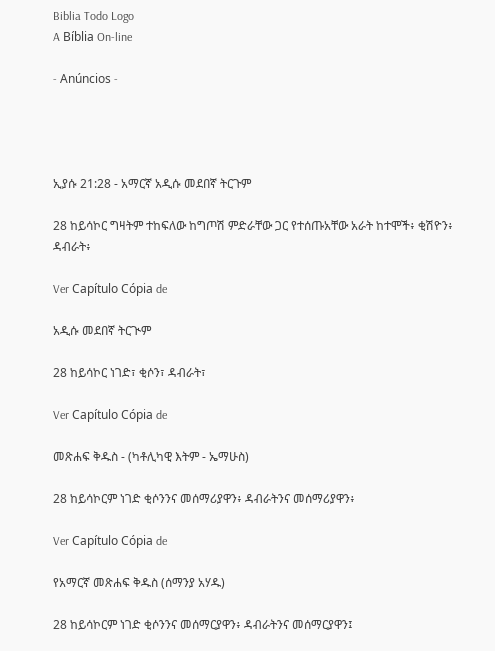Biblia Todo Logo
A Bíblia On-line

- Anúncios -




ኢያሱ 21:28 - አማርኛ አዲሱ መደበኛ ትርጉም

28 ከይሳኮር ግዛትም ተከፍለው ከግጦሽ ምድራቸው ጋር የተሰጡአቸው አራት ከተሞች፥ ቂሽዮን፥ ዳብራት፥

Ver Capítulo Cópia de

አዲሱ መደበኛ ትርጒም

28 ከይሳኮር ነገድ፣ ቂሶን፣ ዳብራት፣

Ver Capítulo Cópia de

መጽሐፍ ቅዱስ - (ካቶሊካዊ እትም - ኤማሁስ)

28 ከይሳኮርም ነገድ ቂሶንንና መሰማሪያዋን፥ ዳብራትንና መሰማሪያዋን፥

Ver Capítulo Cópia de

የአማርኛ መጽሐፍ ቅዱስ (ሰማንያ አሃዱ)

28 ከይሳኮርም ነገድ ቂሶንንና መሰማርያዋን፥ ዳብራትንና መሰማርያዋን፤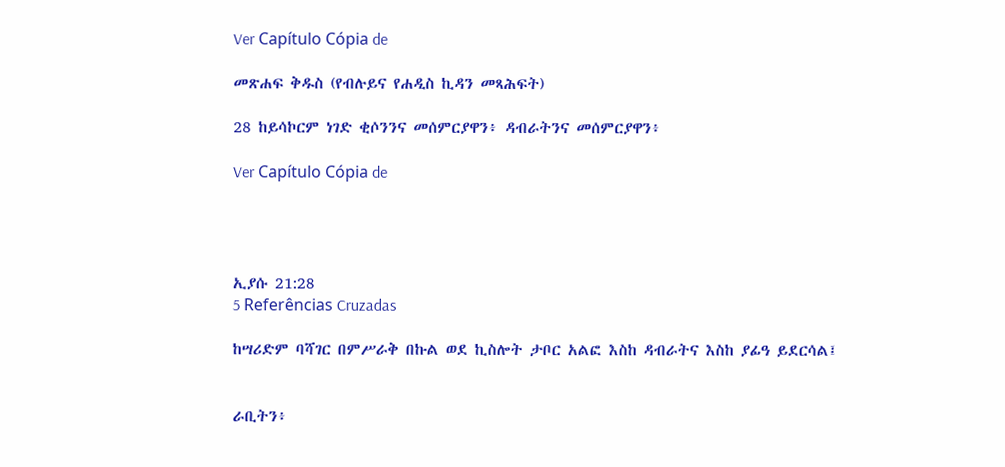Ver Capítulo Cópia de

መጽሐፍ ቅዱስ (የብሉይና የሐዲስ ኪዳን መጻሕፍት)

28 ከይሳኮርም ነገድ ቂሶንንና መሰምርያዋን፥ ዳብራትንና መሰምርያዋን፥

Ver Capítulo Cópia de




ኢያሱ 21:28
5 Referências Cruzadas

ከሣሪድም ባሻገር በምሥራቅ በኩል ወደ ኪስሎት ታቦር አልፎ እስከ ዳብራትና እስከ ያፊዓ ይደርሳል፤


ራቢትን፥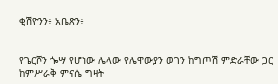ቂሽዮንን፥ አቤጽን፥


የጌርሾን ጐሣ የሆነው ሌላው የሌዋውያን ወገን ከግጦሽ ምድራቸው ጋር ከምሥራቅ ምናሴ ግዛት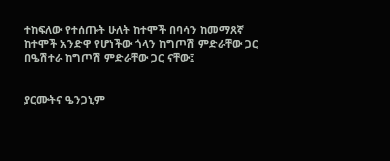ተከፍለው የተሰጡት ሁለት ከተሞች በባሳን ከመማጸኛ ከተሞች አንድዋ የሆነችው ጎላን ከግጦሽ ምድራቸው ጋር በዔሽተራ ከግጦሽ ምድራቸው ጋር ናቸው፤


ያርሙትና ዔንጋኒም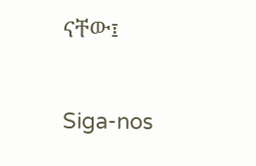ናቸው፤


Siga-nos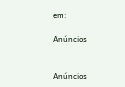em:

Anúncios


Anúncios